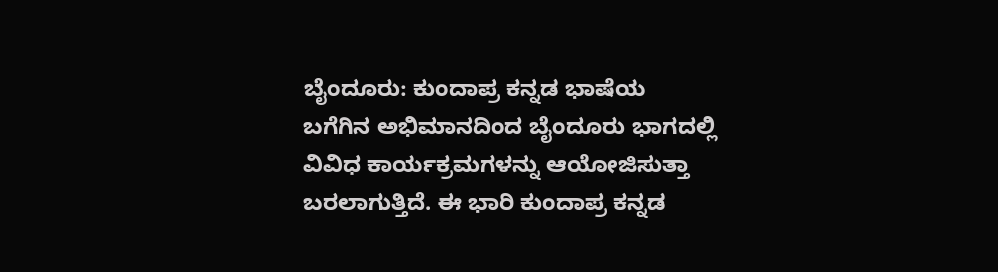ಬೈಂದೂರು: ಕುಂದಾಪ್ರ ಕನ್ನಡ ಭಾಷೆಯ ಬಗೆಗಿನ ಅಭಿಮಾನದಿಂದ ಬೈಂದೂರು ಭಾಗದಲ್ಲಿ ವಿವಿಧ ಕಾರ್ಯಕ್ರಮಗಳನ್ನು ಆಯೋಜಿಸುತ್ತಾ ಬರಲಾಗುತ್ತಿದೆ. ಈ ಭಾರಿ ಕುಂದಾಪ್ರ ಕನ್ನಡ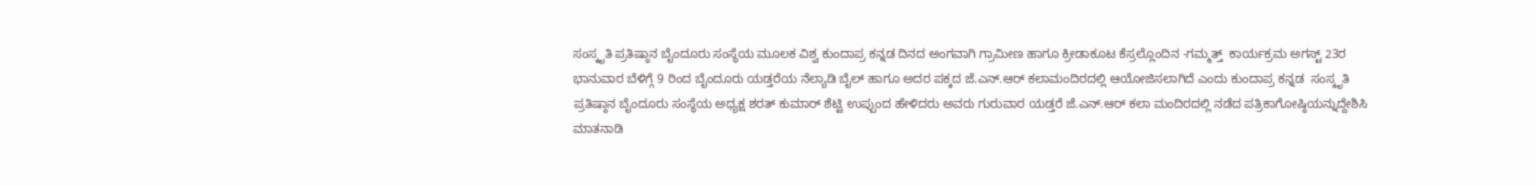ಸಂಸ್ಕೃತಿ ಪ್ರತಿಷ್ಠಾನ ಬೈಂದೂರು ಸಂಸ್ಥೆಯ ಮೂಲಕ ವಿಶ್ವ ಕುಂದಾಪ್ರ ಕನ್ನಡ ದಿನದ ಅಂಗವಾಗಿ ಗ್ರಾಮೀಣ ಹಾಗೂ ಕ್ರೀಡಾಕೂಟ ಕೆಸ್ರಲ್ಲೊಂದಿನ -ಗಮ್ಮತ್ತ್  ಕಾರ್ಯಕ್ರಮ ಅಗಸ್ಟ್ 23ರ ಭಾನುವಾರ ಬೆಳಿಗ್ಗೆ 9 ರಿಂದ ಬೈಂದೂರು ಯಡ್ತರೆಯ ನೆಲ್ಯಾಡಿ ಬೈಲ್ ಹಾಗೂ ಅದರ ಪಕ್ಕದ ಜೆ.ಎನ್.ಆರ್ ಕಲಾಮಂದಿರದಲ್ಲಿ ಆಯೋಜಿಸಲಾಗಿದೆ ಎಂದು ಕುಂದಾಪ್ರ ಕನ್ನಡ  ಸಂಸ್ಕೃತಿ ಪ್ರತಿಷ್ಠಾನ ಬೈಂದೂರು ಸಂಸ್ಥೆಯ ಅಧ್ಯಕ್ಷ ಶರತ್ ಕುಮಾರ್ ಶೆಟ್ಟಿ ಉಪ್ಪುಂದ ಹೇಳಿದರು ಅವರು ಗುರುವಾರ ಯಡ್ತರೆ ಜೆ.ಎನ್.ಆರ್ ಕಲಾ ಮಂದಿರದಲ್ಲಿ ನಡೆದ ಪತ್ರಿಕಾಗೋಷ್ಠಿಯನ್ನುದ್ದೇಶಿಸಿ ಮಾತನಾಡಿ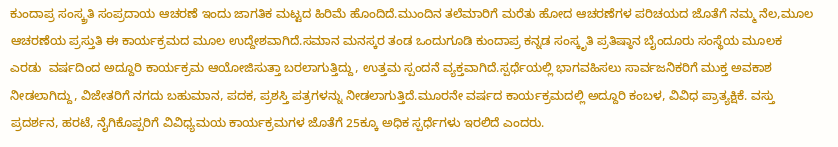ಕುಂದಾಪ್ರ ಸಂಸ್ಕ್ರತಿ ಸಂಪ್ರದಾಯ ಆಚರಣೆ ಇಂದು ಜಾಗತಿಕ ಮಟ್ಟದ ಹಿರಿಮೆ ಹೊಂದಿದೆ.ಮುಂದಿನ ತಲೆಮಾರಿಗೆ ಮರೆತು ಹೋದ ಆಚರಣೆಗಳ ಪರಿಚಯದ ಜೊತೆಗೆ ನಮ್ಮ ನೆಲ,ಮೂಲ ಆಚರಣೆಯ ಪ್ರಸ್ತುತಿ ಈ ಕಾರ್ಯಕ್ರಮದ ಮೂಲ ಉದ್ದೇಶವಾಗಿದೆ.ಸಮಾನ ಮನಸ್ಕರ ತಂಡ ಒಂದುಗೂಡಿ ಕುಂದಾಪ್ರ ಕನ್ನಡ ಸಂಸ್ಕೃತಿ ಪ್ರತಿಷ್ಠಾನ ಬೈಂದೂರು ಸಂಸ್ಥೆಯ ಮೂಲಕ ಎರಡು  ವರ್ಷದಿಂದ ಅದ್ದೂರಿ ಕಾರ್ಯಕ್ರಮ ಆಯೋಜಿಸುತ್ತಾ ಬರಲಾಗುತ್ತಿದ್ದು, ಉತ್ತಮ ಸ್ಪಂದನೆ ವ್ಯಕ್ತವಾಗಿದೆ.ಸ್ಪರ್ಧೆಯಲ್ಲಿ ಭಾಗವಹಿಸಲು ಸಾರ್ವಜನಿಕರಿಗೆ ಮುಕ್ತ ಅವಕಾಶ ನೀಡಲಾಗಿದ್ದು, ವಿಜೇತರಿಗೆ ನಗದು ಬಹುಮಾನ, ಪದಕ, ಪ್ರಶಸ್ತಿ ಪತ್ರಗಳನ್ನು ನೀಡಲಾಗುತ್ತಿದೆ.ಮೂರನೇ ವರ್ಷದ ಕಾರ್ಯಕ್ರಮದಲ್ಲಿ ಅದ್ದೂರಿ ಕಂಬಳ, ವಿವಿಧ ಪ್ರಾತ್ಯಕ್ಷಿಕೆ. ವಸ್ತು ಪ್ರದರ್ಶನ, ಹರಟೆ, ನೈಗಿಕೊಪ್ಪರಿಗೆ ವಿವಿಧ್ಯಮಯ ಕಾರ್ಯಕ್ರಮಗಳ ಜೊತೆಗೆ 25ಕ್ಕೂ ಅಧಿಕ ಸ್ಪರ್ಧೆಗಳು ಇರಲಿದೆ ಎಂದರು.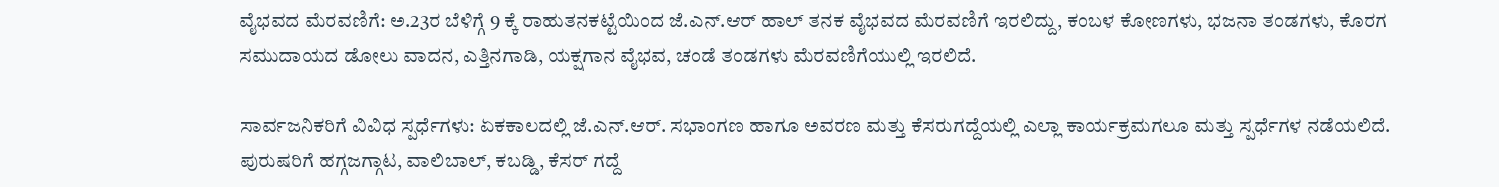ವೈಭವದ ಮೆರವಣಿಗೆ: ಅ.23ರ ಬೆಳಿಗ್ಗೆ 9 ಕ್ಕೆ ರಾಹುತನಕಟ್ಟೆಯಿಂದ ಜೆ.ಎನ್.ಆರ್ ಹಾಲ್ ತನಕ ವೈಭವದ ಮೆರವಣಿಗೆ ಇರಲಿದ್ದು, ಕಂಬಳ ಕೋಣಗಳು, ಭಜನಾ ತಂಡಗಳು, ಕೊರಗ ಸಮುದಾಯದ ಡೋಲು ವಾದನ, ಎತ್ತಿನಗಾಡಿ, ಯಕ್ಷಗಾನ ವೈಭವ, ಚಂಡೆ ತಂಡಗಳು ಮೆರವಣಿಗೆಯುಲ್ಲಿ ಇರಲಿದೆ.

ಸಾರ್ವಜನಿಕರಿಗೆ ವಿವಿಧ ಸ್ಪರ್ಧೆಗಳು: ಏಕಕಾಲದಲ್ಲಿ ಜೆ.ಎನ್.ಆರ್. ಸಭಾಂಗಣ ಹಾಗೂ ಅವರಣ ಮತ್ತು ಕೆಸರುಗದ್ದೆಯಲ್ಲಿ ಎಲ್ಲಾ ಕಾರ್ಯಕ್ರಮಗಲೂ ಮತ್ತು ಸ್ಪರ್ಧೆಗಳ ನಡೆಯಲಿದೆ. ಪುರುಷರಿಗೆ ಹಗ್ಗಜಗ್ಗಾಟ, ವಾಲಿಬಾಲ್, ಕಬಡ್ಡಿ, ಕೆಸರ್ ಗದ್ದೆ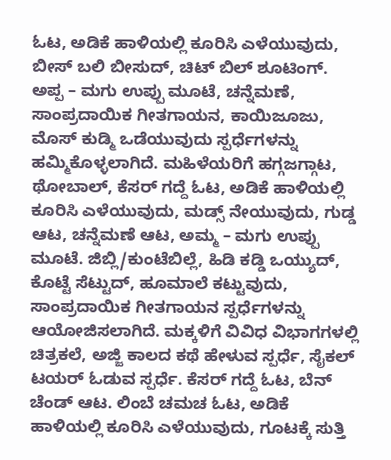ಓಟ, ಅಡಿಕೆ ಹಾಳಿಯಲ್ಲಿ ಕೂರಿಸಿ ಎಳೆಯುವುದು, ಬೀಸ್ ಬಲಿ ಬೀಸುದ್, ಚಿಟ್ ಬಿಲ್ ಶೂಟಿಂಗ್. ಅಪ್ಪ – ಮಗು ಉಪ್ಪು ಮೂಟೆ, ಚನ್ನೆಮಣೆ, ಸಾಂಪ್ರದಾಯಿಕ ಗೀತಗಾಯನ, ಕಾಯಿಜೂಜು, ಮೊಸ್ ಕುಡ್ಮಿ ಒಡೆಯುವುದು ಸ್ಪರ್ಧೆಗಳನ್ನು ಹಮ್ಮಿಕೊಳ್ಳಲಾಗಿದೆ. ಮಹಿಳೆಯರಿಗೆ ಹಗ್ಗಜಗ್ಗಾಟ, ಥೋಬಾಲ್, ಕೆಸರ್ ಗದ್ದೆ ಓಟ, ಅಡಿಕೆ ಹಾಳಿಯಲ್ಲಿ ಕೂರಿಸಿ ಎಳೆಯುವುದು, ಮಡ್ಸ್ ನೇಯುವುದು, ಗುಡ್ಡ ಆಟ, ಚನ್ನೆಮಣೆ ಆಟ, ಅಮ್ಮ – ಮಗು ಉಪ್ಪು ಮೂಟೆ. ಜಿಬ್ಲಿ/ಕುಂಟೆಬಿಲ್ಲೆ, ಹಿಡಿ ಕಡ್ಡಿ ಒಯ್ಯುದ್, ಕೊಟ್ಟೆ ಸೆಟ್ಟುದ್, ಹೂಮಾಲೆ ಕಟ್ಟುವುದು, ಸಾಂಪ್ರದಾಯಿಕ ಗೀತಗಾಯನ ಸ್ಪರ್ಧೆಗಳನ್ನು ಆಯೋಜಿಸಲಾಗಿದೆ. ಮಕ್ಕಳಿಗೆ ವಿವಿಧ ವಿಭಾಗಗಳಲ್ಲಿ ಚಿತ್ರಕಲೆ, ಅಜ್ಜಿ ಕಾಲದ ಕಥೆ ಹೇಳುವ ಸ್ಪರ್ಧೆ, ಸೈಕಲ್ ಟಯರ್ ಓಡುವ ಸ್ಪರ್ಧೆ. ಕೆಸರ್ ಗದ್ದೆ ಓಟ, ಬೆನ್ ಚೆಂಡ್ ಆಟ. ಲಿಂಬೆ ಚಮಚ ಓಟ, ಅಡಿಕೆ ಹಾಳಿಯಲ್ಲಿ ಕೂರಿಸಿ ಎಳೆಯುವುದು, ಗೂಟಕ್ಕೆ ಸುತ್ತಿ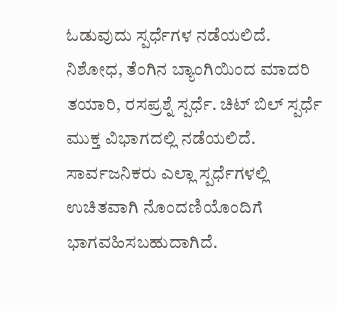ಓಡುವುದು ಸ್ಪರ್ಧೆಗಳ ನಡೆಯಲಿದೆ. ನಿಶೋಧ, ತೆಂಗಿನ ಬ್ಯಾಂಗಿಯಿಂದ ಮಾದರಿ ತಯಾರಿ, ರಸಪ್ರಶ್ನೆ ಸ್ಪರ್ಧೆ. ಚಿಟ್ ಬಿಲ್ ಸ್ಪರ್ಧೆ ಮುಕ್ತ ವಿಭಾಗದಲ್ಲಿ ನಡೆಯಲಿದೆ. ಸಾರ್ವಜನಿಕರು ಎಲ್ಲಾ ಸ್ಪರ್ಧೆಗಳಲ್ಲಿ ಉಚಿತವಾಗಿ ನೊಂದಣಿಯೊಂದಿಗೆ ಭಾಗವಹಿಸಬಹುದಾಗಿದೆ.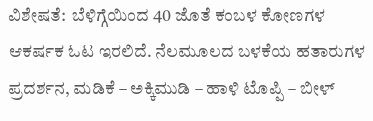ವಿಶೇಷತೆ:  ಬೆಳಿಗ್ಗೆಯಿಂದ 40 ಜೊತೆ ಕಂಬಳ ಕೋಣಗಳ ಆಕರ್ಷಕ ಓಟ ಇರಲಿದೆ. ನೆಲಮೂಲದ ಬಳಕೆಯ ಹತಾರುಗಳ ಪ್ರದರ್ಶನ, ಮಡಿಕೆ – ಅಕ್ಕಿಮುಡಿ – ಹಾಳಿ ಟೊಪ್ಪಿ – ಬೀಳ್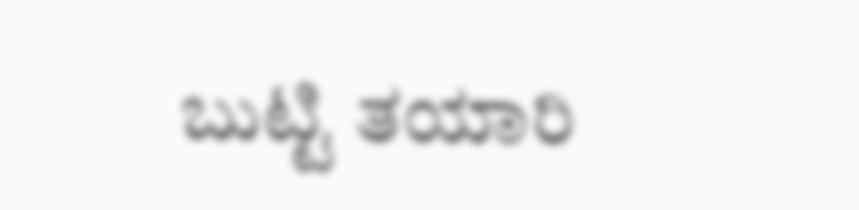ಬುಟ್ಟಿ ತಯಾರಿ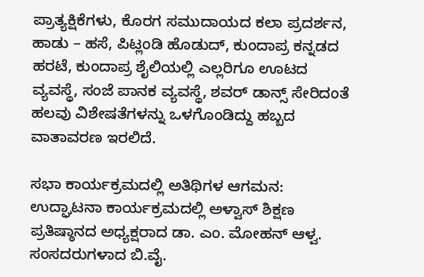ಪ್ರಾತ್ಯಕ್ಷಿಕೆಗಳು, ಕೊರಗ ಸಮುದಾಯದ ಕಲಾ ಪ್ರದರ್ಶನ, ಹಾಡು – ಹಸೆ, ಪಿಟ್ಲಂಡಿ ಹೊಡುದ್, ಕುಂದಾಪ್ರ ಕನ್ನಡದ ಹರಟೆ, ಕುಂದಾಪ್ರ ಶೈಲಿಯಲ್ಲಿ ಎಲ್ಲರಿಗೂ ಊಟದ ವ್ಯವಸ್ಥೆ, ಸಂಜೆ ಪಾನಕ ವ್ಯವಸ್ಥೆ, ಶವರ್ ಡಾನ್ಸ್ ಸೇರಿದಂತೆ ಹಲವು ವಿಶೇಷತೆಗಳನ್ನು ಒಳಗೊಂಡಿದ್ದು ಹಬ್ಬದ ವಾತಾವರಣ ಇರಲಿದೆ.

ಸಭಾ ಕಾರ್ಯಕ್ರಮದಲ್ಲಿ ಅತಿಥಿಗಳ ಆಗಮನ: ಉದ್ಘಾಟನಾ ಕಾರ್ಯಕ್ರಮದಲ್ಲಿ ಅಳ್ವಾಸ್ ಶಿಕ್ಷಣ ಪ್ರತಿಷ್ಠಾನದ ಅಧ್ಯಕ್ಷರಾದ ಡಾ. ಎಂ. ಮೋಹನ್ ಆಳ್ವ. ಸಂಸದರುಗಳಾದ ಬಿ.ವೈ.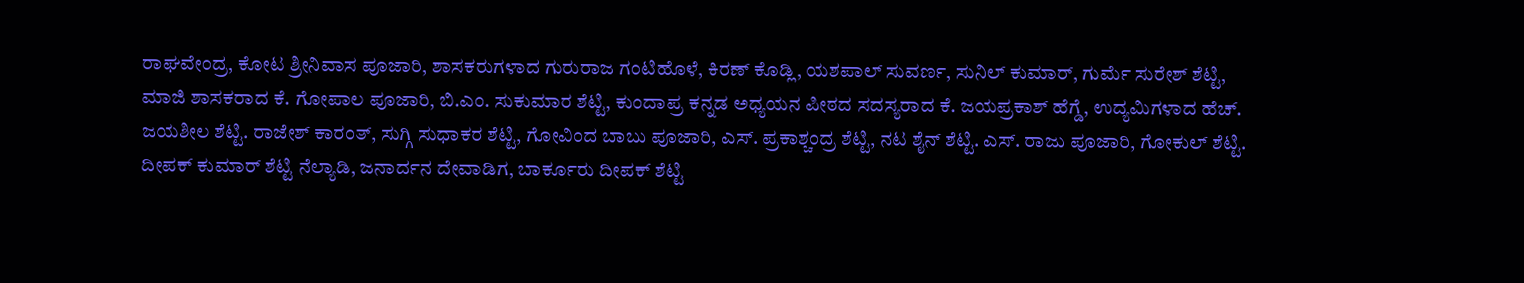ರಾಘವೇಂದ್ರ, ಕೋಟ ಶ್ರೀನಿವಾಸ ಪೂಜಾರಿ, ಶಾಸಕರುಗಳಾದ ಗುರುರಾಜ ಗಂಟಿಹೊಳೆ, ಕಿರಣ್ ಕೊಡ್ಲಿ, ಯಶಪಾಲ್ ಸುವರ್ಣ, ಸುನಿಲ್ ಕುಮಾರ್, ಗುರ್ಮೆ ಸುರೇಶ್ ಶೆಟ್ಟಿ, ಮಾಜಿ ಶಾಸಕರಾದ ಕೆ. ಗೋಪಾಲ ಪೂಜಾರಿ, ಬಿ.ಎಂ. ಸುಕುಮಾರ ಶೆಟ್ಟಿ, ಕುಂದಾಪ್ರ ಕನ್ನಡ ಅಧ್ಯಯನ ಪೀಠದ ಸದಸ್ಯರಾದ ಕೆ. ಜಯಪ್ರಕಾಶ್ ಹೆಗ್ಡೆ, ಉದ್ಯಮಿಗಳಾದ ಹೆಚ್. ಜಯಶೀಲ ಶೆಟ್ಟಿ. ರಾಜೇಶ್ ಕಾರಂತ್, ಸುಗ್ಗಿ ಸುಧಾಕರ ಶೆಟ್ಟಿ, ಗೋವಿಂದ ಬಾಬು ಪೂಜಾರಿ, ಎಸ್. ಪ್ರಕಾಶ್ಚಂದ್ರ ಶೆಟ್ಟಿ, ನಟ ಶೈನ್ ಶೆಟ್ಟಿ. ಎಸ್. ರಾಜು ಪೂಜಾರಿ, ಗೋಕುಲ್ ಶೆಟ್ಟಿ. ದೀಪಕ್ ಕುಮಾರ್ ಶೆಟ್ಟಿ ನೆಲ್ಯಾಡಿ, ಜನಾರ್ದನ ದೇವಾಡಿಗ, ಬಾರ್ಕೂರು ದೀಪಕ್ ಶೆಟ್ಟಿ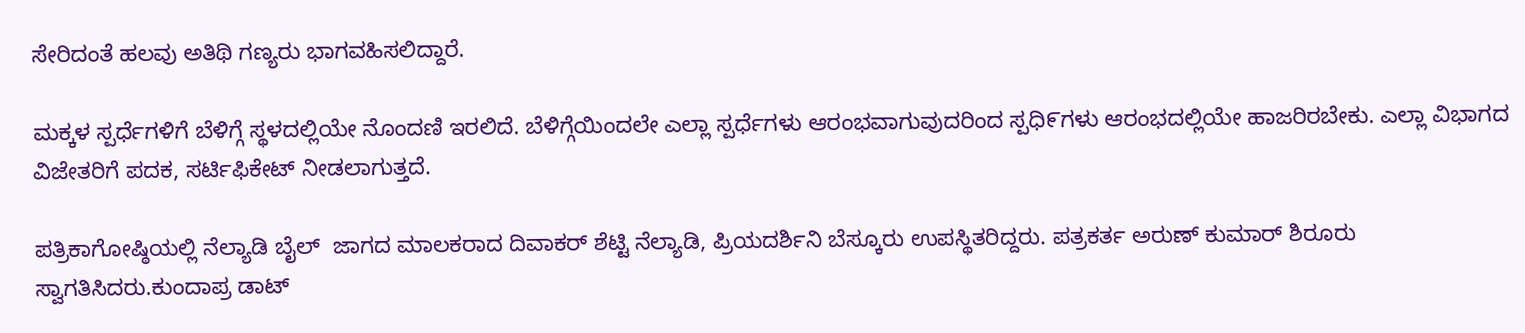ಸೇರಿದಂತೆ ಹಲವು ಅತಿಥಿ ಗಣ್ಯರು ಭಾಗವಹಿಸಲಿದ್ದಾರೆ.

ಮಕ್ಕಳ ಸ್ಪರ್ಧೆಗಳಿಗೆ ಬೆಳಿಗ್ಗೆ ಸ್ಥಳದಲ್ಲಿಯೇ ನೊಂದಣಿ ಇರಲಿದೆ. ಬೆಳಿಗ್ಗೆಯಿಂದಲೇ ಎಲ್ಲಾ ಸ್ಪರ್ಧೆಗಳು ಆರಂಭವಾಗುವುದರಿಂದ ಸ್ಪಧಿ೯ಗಳು ಆರಂಭದಲ್ಲಿಯೇ ಹಾಜರಿರಬೇಕು. ಎಲ್ಲಾ ವಿಭಾಗದ ವಿಜೇತರಿಗೆ ಪದಕ, ಸರ್ಟಿಫಿಕೇಟ್ ನೀಡಲಾಗುತ್ತದೆ.

ಪತ್ರಿಕಾಗೋಷ್ಠಿಯಲ್ಲಿ ನೆಲ್ಯಾಡಿ ಬೈಲ್  ಜಾಗದ ಮಾಲಕರಾದ ದಿವಾಕರ್ ಶೆಟ್ಟಿ ನೆಲ್ಯಾಡಿ, ಪ್ರಿಯದರ್ಶಿನಿ ಬೆಸ್ಕೂರು ಉಪಸ್ಥಿತರಿದ್ದರು. ಪತ್ರಕರ್ತ ಅರುಣ್ ಕುಮಾರ್ ಶಿರೂರು ಸ್ವಾಗತಿಸಿದರು.ಕುಂದಾಪ್ರ ಡಾಟ್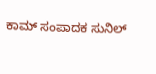ಕಾಮ್ ಸಂಪಾದಕ ಸುನಿಲ್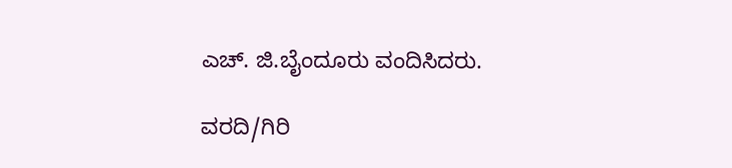ಎಚ್. ಜಿ.ಬೈಂದೂರು ವಂದಿಸಿದರು.

ವರದಿ/ಗಿರಿ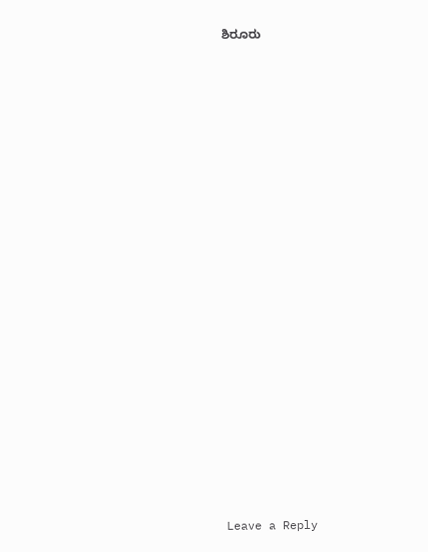ಶಿರೂರು





























Leave a Reply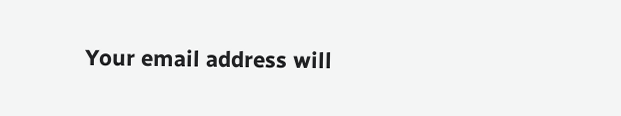Your email address will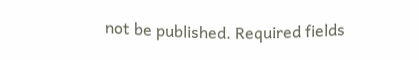not be published. Required fields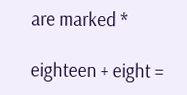are marked *

eighteen + eight =